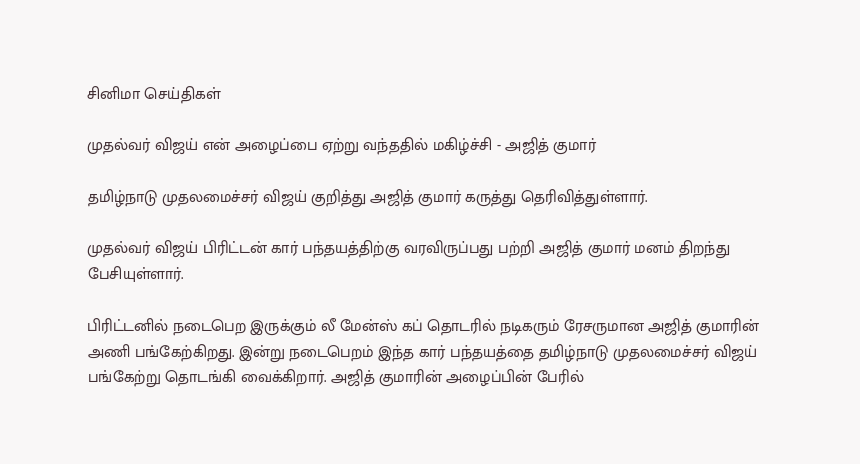சினிமா செய்திகள்

முதல்வர் விஜய் என் அழைப்பை ஏற்று வந்ததில் மகிழ்ச்சி - அஜித் குமார்

தமிழ்நாடு முதலமைச்சர் விஜய் குறித்து அஜித் குமார் கருத்து தெரிவித்துள்ளார்.

முதல்வர் விஜய் பிரிட்டன் கார் பந்தயத்திற்கு வரவிருப்பது பற்றி அஜித் குமார் மனம் திறந்து பேசியுள்ளார்.

பிரிட்டனில் நடைபெற இருக்கும் லீ மேன்ஸ் கப் தொடரில் நடிகரும் ரேசருமான அஜித் குமாரின் அணி பங்கேற்கிறது. இன்று நடைபெறம் இந்த கார் பந்தயத்தை தமிழ்நாடு முதலமைச்சர் விஜய் பங்கேற்று தொடங்கி வைக்கிறார். அஜித் குமாரின் அழைப்பின் பேரில்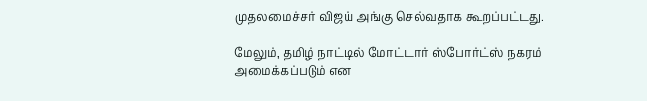முதலமைச்சர் விஜய் அங்கு செல்வதாக கூறப்பட்டது.

மேலும், தமிழ் நாட்டில் மோட்டார் ஸ்போர்ட்ஸ் நகரம் அமைக்கப்படும் என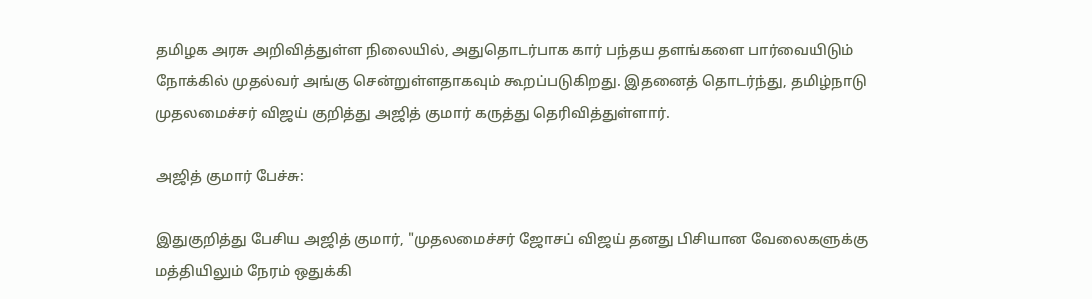தமிழக அரசு அறிவித்துள்ள நிலையில், அதுதொடர்பாக கார் பந்தய தளங்களை பார்வையிடும் நோக்கில் முதல்வர் அங்கு சென்றுள்ளதாகவும் கூறப்படுகிறது. இதனைத் தொடர்ந்து, தமிழ்நாடு முதலமைச்சர் விஜய் குறித்து அஜித் குமார் கருத்து தெரிவித்துள்ளார்.

அஜித் குமார் பேச்சு:

இதுகுறித்து பேசிய அஜித் குமார், "முதலமைச்சர் ஜோசப் விஜய் தனது பிசியான வேலைகளுக்கு மத்தியிலும் நேரம் ஒதுக்கி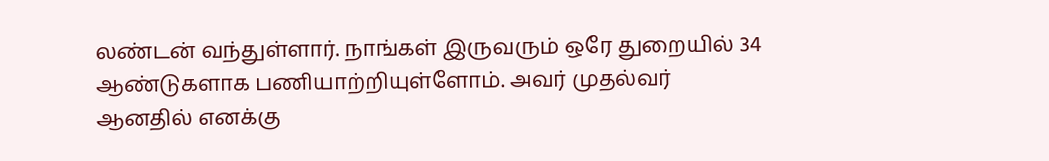லண்டன் வந்துள்ளார். நாங்கள் இருவரும் ஒரே துறையில் 34 ஆண்டுகளாக பணியாற்றியுள்ளோம். அவர் முதல்வர் ஆனதில் எனக்கு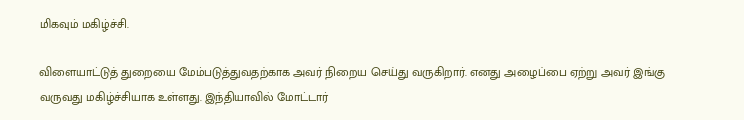மிகவும் மகிழ்ச்சி.

விளையாட்டுத் துறையை மேம்படுத்துவதற்காக அவர் நிறைய செய்து வருகிறார். எனது அழைப்பை ஏற்று அவர் இங்கு வருவது மகிழ்ச்சியாக உள்ளது. இந்தியாவில் மோட்டார்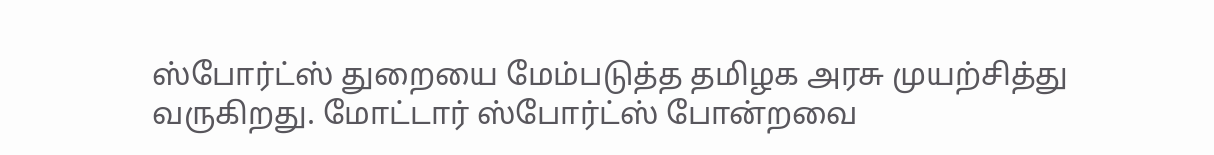ஸ்போர்ட்ஸ் துறையை மேம்படுத்த தமிழக அரசு முயற்சித்து வருகிறது. மோட்டார் ஸ்போர்ட்ஸ் போன்றவை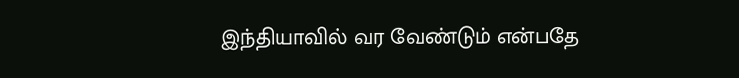இந்தியாவில் வர வேண்டும் என்பதே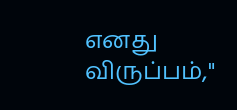எனது விருப்பம்,"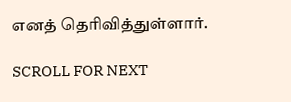எனத் தெரிவித்துள்ளார்.

SCROLL FOR NEXT